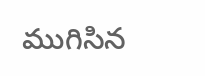ముగిసిన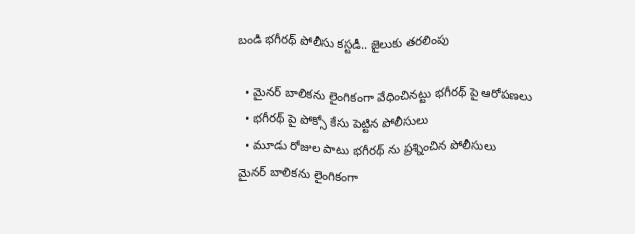బండి భగీరథ్ పోలీసు కస్టడీ.. జైలుకు తరలింపు

  • మైనర్ బాలికను లైంగికంగా వేధించినట్టు భగీరథ్ పై ఆరోపణలు
  • భగీరథ్ పై పోక్సో కేసు పెట్టిన పోలీసులు
  • మూడు రోజుల పాటు భగీరథ్ ను ప్రశ్నించిన పోలీసులు
మైనర్ బాలికను లైంగికంగా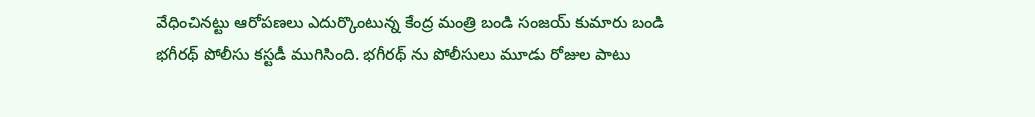వేధించినట్టు ఆరోపణలు ఎదుర్కొంటున్న కేంద్ర మంత్రి బండి సంజయ్ కుమారు బండి భగీరథ్ పోలీసు కస్టడీ ముగిసింది. భగీరథ్ ను పోలీసులు మూడు రోజుల పాటు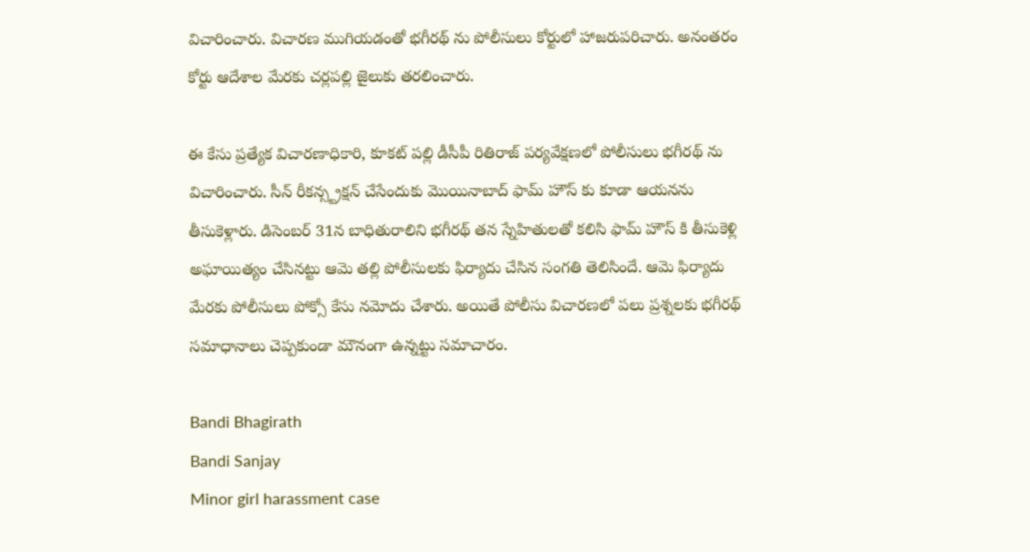విచారించారు. విచారణ ముగియడంతో భగీరథ్ ను పోలీసులు కోర్టులో హాజరుపరిచారు. అనంతరం కోర్టు ఆదేశాల మేరకు చర్లపల్లి జైలుకు తరలించారు.

ఈ కేసు ప్రత్యేక విచారణాధికారి, కూకట్ పల్లి డీసీపీ రితిరాజ్ పర్యవేక్షణలో పోలీసులు భగీరథ్ ను విచారించారు. సీన్ రీకన్స్ట్రక్షన్ చేసేందుకు మొయినాబాద్ ఫామ్ హౌస్ కు కూడా ఆయనను తీసుకెళ్లారు. డిసెంబర్ 31న బాధితురాలిని భగీరథ్ తన స్నేహితులతో కలిసి ఫామ్ హౌస్ కి తీసుకెళ్లి అఘాయిత్యం చేసినట్టు ఆమె తల్లి పోలీసులకు ఫిర్యాదు చేసిన సంగతి తెలిసిందే. ఆమె ఫిర్యాదు మేరకు పోలీసులు పోక్సో కేసు నమోదు చేశారు. అయితే పోలీసు విచారణలో పలు ప్రశ్నలకు భగీరథ్ సమాధానాలు చెప్పకుండా మౌనంగా ఉన్నట్టు సమాచారం.

Bandi Bhagirath
Bandi Sanjay
Minor girl harassment case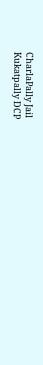CharlaPally Jail
Kukatpally DCP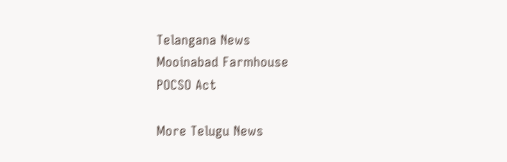Telangana News
Mooinabad Farmhouse
POCSO Act

More Telugu News